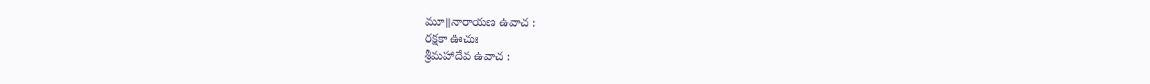మూ॥నారాయణ ఉవాచ :
రక్షకా ఊచుః
శ్రీమహాదేవ ఉవాచ :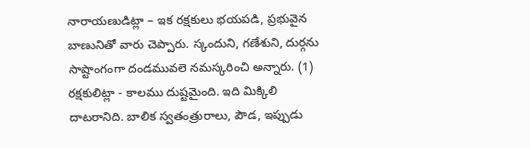నారాయణుడిట్లా – ఇక రక్షకులు భయపడి, ప్రభువైన బాణునితో వారు చెప్పారు. స్కందుని, గణేశుని, దుర్గను సాష్టాంగంగా దండమువలె నమస్కరించి అన్నారు. (1) రక్షకులిట్లా - కాలము దుష్టమైంది. ఇది మిక్కిలి దాటరానిది. బాలిక స్వతంత్రురాలు, పౌడ, ఇప్పుడు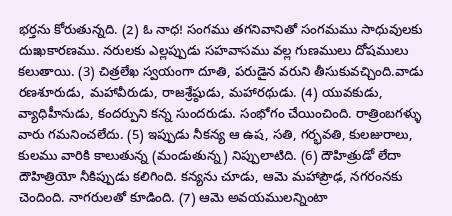భర్తను కోరుతున్నది. (2) ఓ నాధ! సంగము తగనివానితో సంగమము సాధువులకు దుఃఖకారణము. నరులకు ఎల్లప్పుడు సహవాసము వల్ల గుణములు దోషములు కలుతాయి. (3) చిత్రలేఖ స్వయంగా దూతి, పరుడైన వరుని తీసుకువచ్చింది.వాడు రణశూరుడు, మహావీరుడు, రాజశ్రేష్ఠుడు, మహారథుడు. (4) యువకుడు, వ్యాధిహీనుడు, కందర్పుని కన్న సుందరుడు. సంభోగం చేయించింది. రాత్రింబగళ్ళు వారు గమనించలేదు. (5) ఇప్పుడు నీకన్య ఆ ఉష, సతి, గర్భవతి, కులజురాలు, కులము వారికి కాలుతున్న (మండుతున్న) నిప్పులాటిది. (6) దౌహిత్రుడో లేదా దౌహిత్రియో నీకిప్పుడు కలిగింది. కన్యను చూడు, ఆమె మహాప్రౌఢ, నగరంనకు చెందింది. నాగరులతో కూడింది. (7) ఆమె అవయములన్నింటా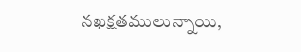నఖక్షతములున్నాయి,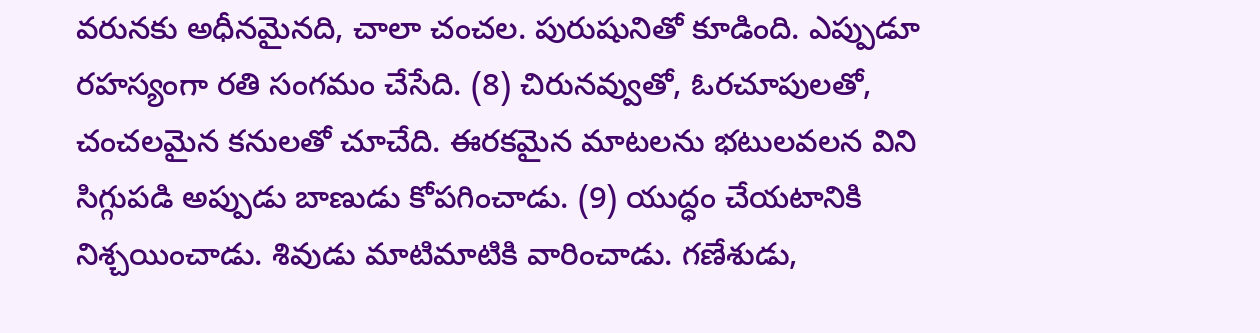వరునకు అధీనమైనది, చాలా చంచల. పురుషునితో కూడింది. ఎప్పుడూ రహస్యంగా రతి సంగమం చేసేది. (8) చిరునవ్వుతో, ఓరచూపులతో, చంచలమైన కనులతో చూచేది. ఈరకమైన మాటలను భటులవలన విని సిగ్గుపడి అప్పుడు బాణుడు కోపగించాడు. (9) యుద్ధం చేయటానికి నిశ్చయించాడు. శివుడు మాటిమాటికి వారించాడు. గణేశుడు,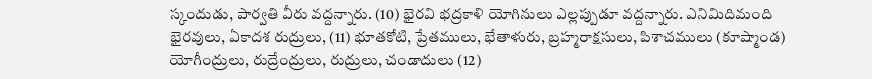స్కందుడు, పార్వతి వీరు వద్దన్నారు. (10) భైరవి భద్రకాళి యోగినులు ఎల్లప్పుడూ వద్దన్నారు. ఎనిమిదిమంది భైరవులు, ఏకాదశ రుద్రులు, (11) భూతకోటి, ప్రేతములు, భేతాళురు, బ్రహ్మరాక్షసులు, పిశాచములు (కూష్మాండ) యోగీంద్రులు, రుద్రేంద్రులు, రుద్రులు, చండాదులు (12)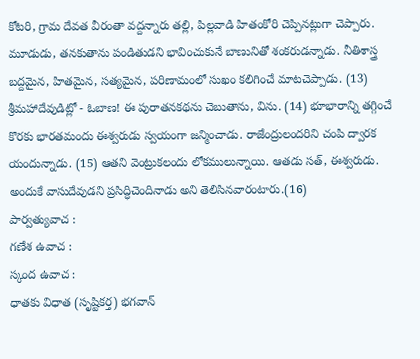కోటరి, గ్రామ దేవత వీరంతా వద్దన్నారు తల్లి, పిల్లవాడి హితంకోరి చెప్పినట్లుగా చెప్పారు. మూడుడు, తనకుతాను పండితుడని భావించుకునే బాణునితో శంకరుడన్నాడు. నీతిశాస్త్ర బద్దమైన, హితమైన, సత్యమైన, పరిణామంలో సుఖం కలిగించే మాటచెప్పాడు. (13) శ్రీమహాదేవుడిట్లో - ఓబాణ! ఈ పురాతనకథను చెబుతాను, విను. (14) భూభారాన్ని తగ్గించే కొరకు భారతమందు ఈశ్వరుడు స్వయంగా జన్మించాడు. రాజేంద్రులందరిని చంపి ద్వారక యందున్నాడు. (15) ఆతని వెంట్రుకలందు లోకములున్నాయి. ఆతడు సత్, ఈశ్వరుడు. అందుకే వాసుదేవుడని ప్రసిద్ధిచెందినాడు అని తెలిసినవారంటారు.(16)
పార్వత్యువాచ :
గణేశ ఉవాచ :
స్కంద ఉవాచ :
ధాతకు విధాత (సృష్టికర్త) భగవాన్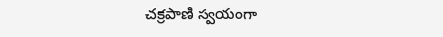చక్రపాణి స్వయంగా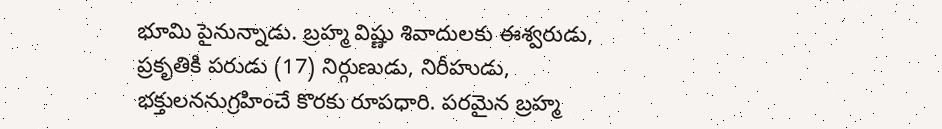భూమి పైనున్నాడు. బ్రహ్మ విష్ణు శివాదులకు ఈశ్వరుడు, ప్రకృతికి పరుడు (17) నిర్గుణుడు, నిరీహుడు, భక్తులననుగ్రహించే కొరకు రూపధారి. పరమైన బ్రహ్మ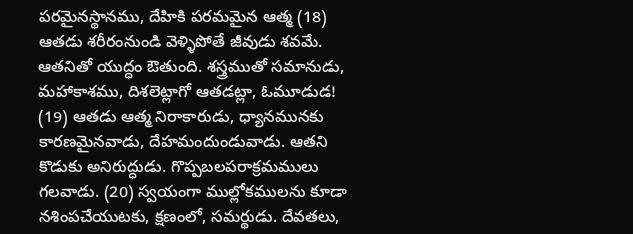పరమైనస్థానము, దేహికి పరమమైన ఆత్మ (18) ఆతడు శరీరంనుండి వెళ్ళిపోతే జీవుడు శవమే. ఆతనితో యుద్ధం ఔతుంది. శస్త్రముతో సమానుడు, మహాకాశము, దిశలెట్లాగో ఆతడట్లా, ఓమూడుడ! (19) ఆతడు ఆత్మ నిరాకారుడు, ధ్యానమునకు కారణమైనవాడు, దేహమందుండువాడు. ఆతని కొడుకు అనిరుద్ధుడు. గొప్పబలపరాక్రమములు గలవాడు. (20) స్వయంగా ముల్లోకములను కూడా నశింపచేయుటకు, క్షణంలో, సమర్థుడు. దేవతలు,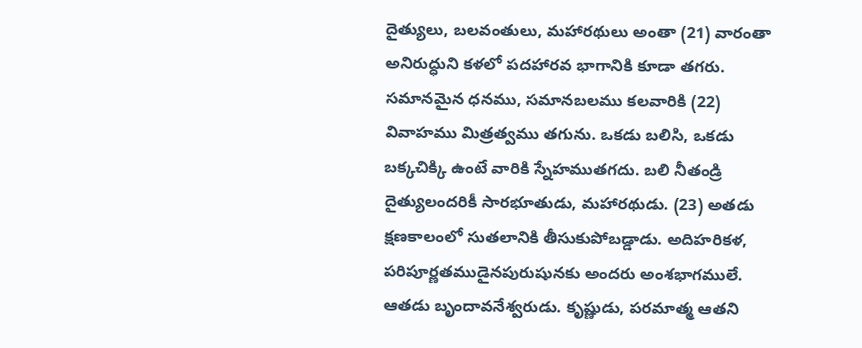దైత్యులు, బలవంతులు, మహారథులు అంతా (21) వారంతా అనిరుద్ధుని కళలో పదహారవ భాగానికి కూడా తగరు. సమానమైన ధనము, సమానబలము కలవారికి (22) వివాహము మిత్రత్వము తగును. ఒకడు బలిసి, ఒకడు బక్కచిక్కి ఉంటే వారికి స్నేహముతగదు. బలి నీతండ్రి దైత్యులందరికీ సారభూతుడు, మహారథుడు. (23) అతడు క్షణకాలంలో సుతలానికి తీసుకుపోబడ్డాడు. అదిహరికళ, పరిపూర్ణతముడైనపురుషునకు అందరు అంశభాగములే. ఆతడు బృందావనేశ్వరుడు. కృష్ణుడు, పరమాత్మ ఆతని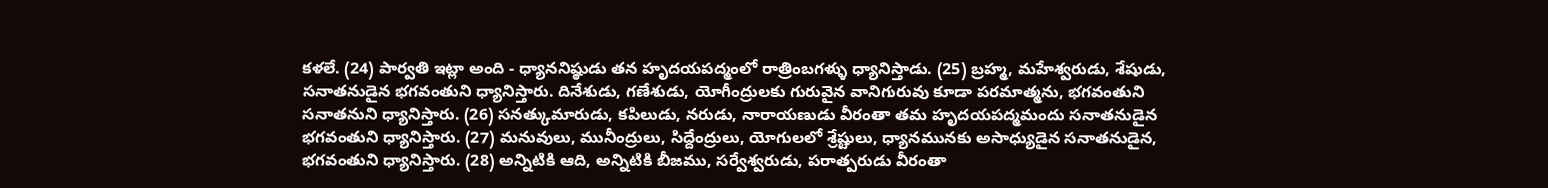కళలే. (24) పార్వతి ఇట్లా అంది - ధ్యాననిష్ఠుడు తన హృదయపద్మంలో రాత్రింబగళ్ళు ధ్యానిస్తాడు. (25) బ్రహ్మ, మహేశ్వరుడు, శేషుడు, సనాతనుడైన భగవంతుని ధ్యానిస్తారు. దినేశుడు, గణేశుడు, యోగీంద్రులకు గురువైన వానిగురువు కూడా పరమాత్మను, భగవంతుని సనాతనుని ధ్యానిస్తారు. (26) సనత్కుమారుడు, కపిలుడు, నరుడు, నారాయణుడు వీరంతా తమ హృదయపద్మమందు సనాతనుడైన భగవంతుని ధ్యానిస్తారు. (27) మనువులు, మునీంద్రులు, సిద్దేంద్రులు, యోగులలో శ్రేష్టులు, ధ్యానమునకు అసాధ్యుడైన సనాతనుడైన, భగవంతుని ధ్యానిస్తారు. (28) అన్నిటికి ఆది, అన్నిటికి బీజము, సర్వేశ్వరుడు, పరాత్పరుడు వీరంతా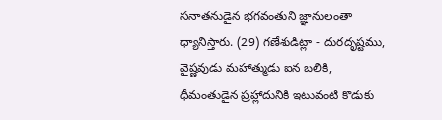సనాతనుడైన భగవంతుని జ్ఞానులంతా ధ్యానిస్తారు. (29) గణేశుడిట్లా - దురదృష్టము, వైష్ణవుడు మహాత్ముడు ఐన బలికి, ధీమంతుడైన ప్రహ్లాదునికి ఇటువంటి కొడుకు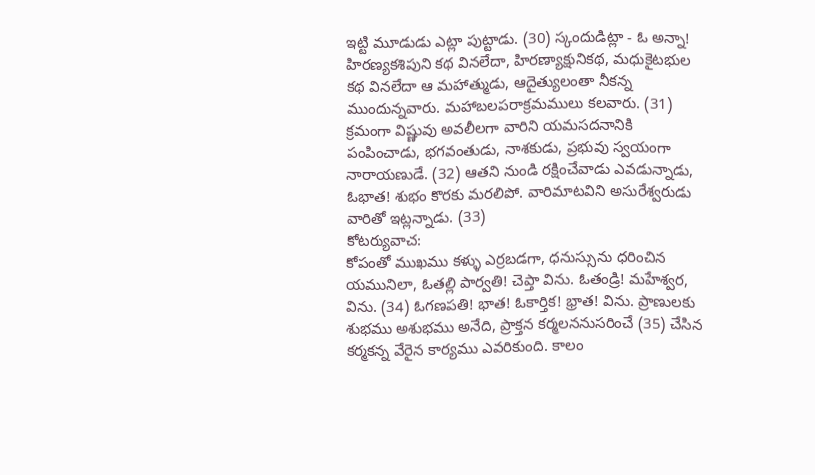ఇట్టి మూడుడు ఎట్లా పుట్టాడు. (30) స్కందుడిట్లా - ఓ అన్నా! హిరణ్యకశిపుని కథ వినలేదా, హిరణ్యాక్షునికథ, మధుకైటభుల కథ వినలేదా ఆ మహాత్ముడు, ఆదైత్యులంతా నీకన్న ముందున్నవారు. మహాబలపరాక్రమములు కలవారు. (31) క్రమంగా విష్ణువు అవలీలగా వారిని యమసదనానికి పంపించాడు, భగవంతుడు, నాశకుడు, ప్రభువు స్వయంగా నారాయణుడే. (32) ఆతని నుండి రక్షించేవాడు ఎవడున్నాడు, ఓభాత! శుభం కొరకు మరలిపో. వారిమాటవిని అసురేశ్వరుడు వారితో ఇట్లన్నాడు. (33)
కోటర్యువాచ:
కోపంతో ముఖము కళ్ళు ఎర్రబడగా, ధనుస్సును ధరించిన యమునిలా, ఓతల్లి పార్వతి! చెప్తా విను. ఓతండ్రి! మహేశ్వర, విను. (34) ఓగణపతి! భాత! ఓకార్తిక! భ్రాత! విను. ప్రాణులకు శుభము అశుభము అనేది, ప్రాక్తన కర్మలననుసరించే (35) చేసిన కర్మకన్న వేరైన కార్యము ఎవరికుంది. కాలం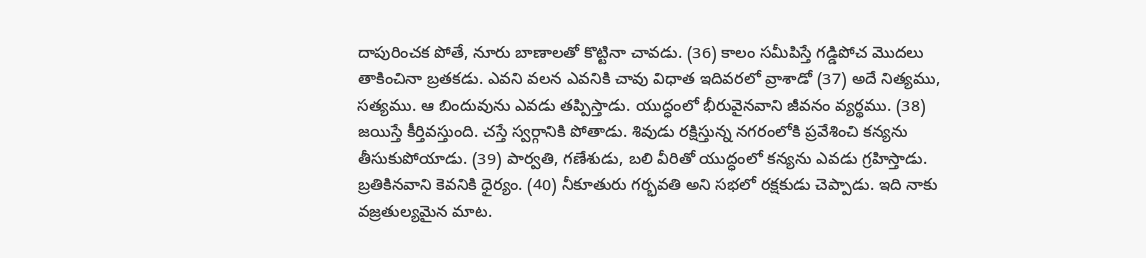దాపురించక పోతే, నూరు బాణాలతో కొట్టినా చావడు. (36) కాలం సమీపిస్తే గడ్డిపోచ మొదలు తాకించినా బ్రతకడు. ఎవని వలన ఎవనికి చావు విధాత ఇదివరలో వ్రాశాడో (37) అదే నిత్యము, సత్యము. ఆ బిందువును ఎవడు తప్పిస్తాడు. యుద్ధంలో భీరువైనవాని జీవనం వ్యర్థము. (38) జయిస్తే కీర్తివస్తుంది. చస్తే స్వర్గానికి పోతాడు. శివుడు రక్షిస్తున్న నగరంలోకి ప్రవేశించి కన్యను తీసుకుపోయాడు. (39) పార్వతి, గణేశుడు, బలి వీరితో యుద్ధంలో కన్యను ఎవడు గ్రహిస్తాడు. బ్రతికినవాని కెవనికి ధైర్యం. (40) నీకూతురు గర్భవతి అని సభలో రక్షకుడు చెప్పాడు. ఇది నాకు వజ్రతుల్యమైన మాట.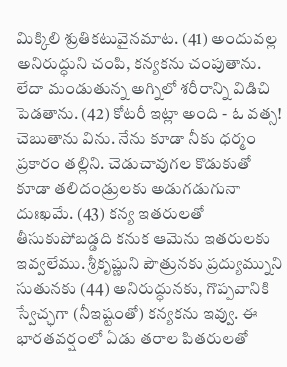మిక్కిలి శ్రుతికటువైనమాట. (41) అందువల్ల అనిరుద్ధుని చంపి, కన్యకను చంపుతాను. లేదా మండుతున్న అగ్నిలో శరీరాన్ని విడిచి పెడతాను. (42) కోటరీ ఇట్లా అంది - ఓ వత్స! చెబుతాను విను. నేను కూడా నీకు ధర్మం ప్రకారం తల్లిని. చెడుచావుగల కొడుకుతో కూడా తలిదండ్రులకు అడుగడుగునా దుఃఖమే. (43) కన్య ఇతరులతో తీసుకుపోబడ్డది కనుక ఆమెను ఇతరులకు ఇవ్వలేము. శ్రీకృష్ణుని పౌత్రునకు ప్రద్యుమ్నుని సుతునకు (44) అనిరుద్ధునకు, గొప్పవానికి స్వేచ్ఛగా (నీఇష్టంతో) కన్యకను ఇవ్వు. ఈ భారతవర్షంలో ఏడు తరాల పితరులతో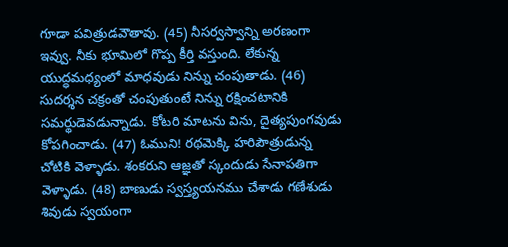గూడా పవిత్రుడవౌతావు. (45) నీసర్వస్వాన్ని అరణంగా ఇవ్వు. నీకు భూమిలో గొప్ప కీర్తి వస్తుంది. లేకున్న యుద్ధమధ్యంలో మాధవుడు నిన్ను చంపుతాడు. (46) సుదర్శన చక్రంతో చంపుతుంటే నిన్ను రక్షించటానికి సమర్థుడెవడున్నాడు. కోటరి మాటను విను, దైత్యపుంగవుడు కోపగించాడు. (47) ఓముని! రథమెక్కి హరిపౌత్రుడున్న చోటికి వెళ్ళాడు. శంకరుని ఆజ్ఞతో స్కందుడు సేనాపతిగా వెళ్ళాడు. (48) బాణుడు స్వస్త్యయనము చేశాడు గణేశుడు శివుడు స్వయంగా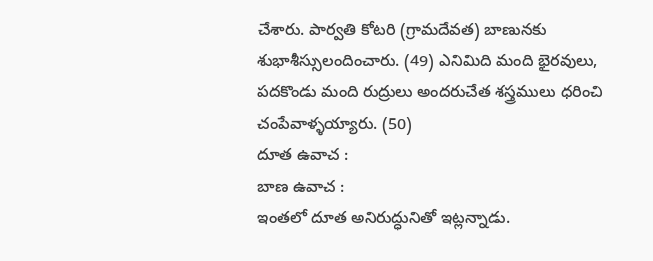చేశారు. పార్వతి కోటరి (గ్రామదేవత) బాణునకు శుభాశీస్సులందించారు. (49) ఎనిమిది మంది భైరవులు, పదకొండు మంది రుద్రులు అందరుచేత శస్త్రములు ధరించి చంపేవాళ్ళయ్యారు. (50)
దూత ఉవాచ :
బాణ ఉవాచ :
ఇంతలో దూత అనిరుద్ధునితో ఇట్లన్నాడు.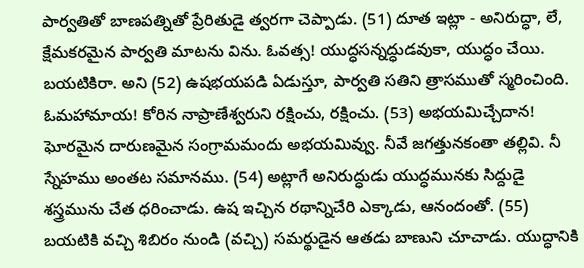పార్వతితో బాణపత్నితో ప్రేరితుడై త్వరగా చెప్పాడు. (51) దూత ఇట్లా - అనిరుద్ధా, లే, క్షేమకరమైన పార్వతి మాటను విను. ఓవత్స! యుద్ధసన్నద్ధుడవుకా, యుద్ధం చేయి. బయటికిరా. అని (52) ఉషభయపడి ఏడుస్తూ, పార్వతి సతిని త్రాసముతో స్మరించింది. ఓమహామాయ! కోరిన నాప్రాణేశ్వరుని రక్షించు, రక్షించు. (53) అభయమిచ్చేదాన! ఘోరమైన దారుణమైన సంగ్రామమందు అభయమివ్వు. నీవే జగత్తునకంతా తల్లివి. నీ స్నేహము అంతట సమానము. (54) అట్లాగే అనిరుద్ధుడు యుద్ధమునకు సిద్దుడై శస్త్రమును చేత ధరించాడు. ఉష ఇచ్చిన రథాన్నిచేరి ఎక్కాడు, ఆనందంతో. (55) బయటికి వచ్చి శిబిరం నుండి (వచ్చి) సమర్థుడైన ఆతడు బాణుని చూచాడు. యుద్ధానికి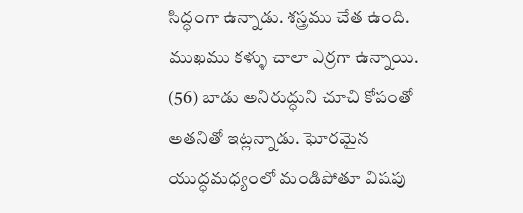సిద్ధంగా ఉన్నాడు. శస్త్రము చేత ఉంది. ముఖము కళ్ళు చాలా ఎర్రగా ఉన్నాయి. (56) బాడు అనిరుద్ధుని చూచి కోపంతో అతనితో ఇట్లన్నాడు. ఘోరమైన యుద్ధమధ్యంలో మండిపోతూ విషపు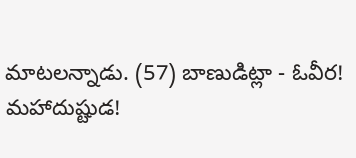మాటలన్నాడు. (57) బాణుడిట్లా - ఓవీర! మహాదుష్టుడ!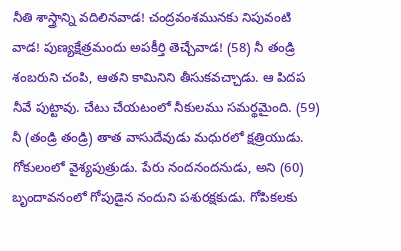నీతి శాస్త్రాన్ని వదిలినవాడ! చంద్రవంశమునకు నిపువంటి వాడ! పుణ్యక్షేత్రమందు అపకీర్తి తెచ్చేవాడ! (58) నీ తండ్రి శంబరుని చంపి, ఆతని కామినిని తీసుకవచ్చాడు. ఆ పిదప నీవే పుట్టావు. చేటు చేయటంలో నీకులము సమర్థమైంది. (59) నీ (తండ్రి తండ్రి) తాత వాసుదేవుడు మధురలో క్షత్రియుడు. గోకులంలో వైశ్యపుత్రుడు. పేరు నందనందనుడు, అని (60) బృందావనంలో గోపుడైన నందుని పశురక్షకుడు. గోపికలకు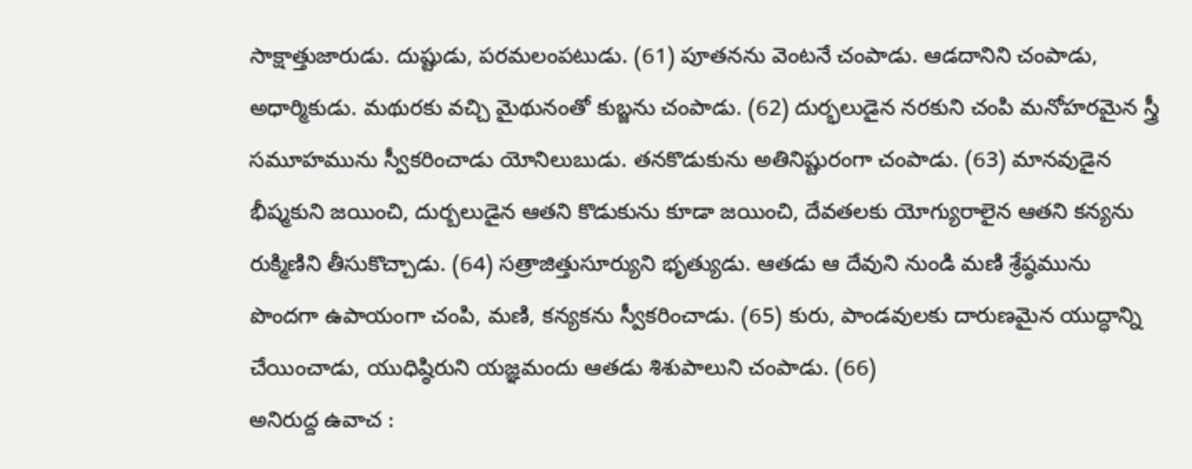సాక్షాత్తుజారుడు. దుష్టుడు, పరమలంపటుడు. (61) పూతనను వెంటనే చంపాడు. ఆడదానిని చంపాడు, అధార్మికుడు. మథురకు వచ్చి మైథునంతో కుబ్జను చంపాడు. (62) దుర్భలుడైన నరకుని చంపి మనోహరమైన స్త్రీ సమూహమును స్వీకరించాడు యోనిలుబుడు. తనకొడుకును అతినిష్టురంగా చంపాడు. (63) మానవుడైన భీష్మకుని జయించి, దుర్బలుడైన ఆతని కొడుకును కూడా జయించి, దేవతలకు యోగ్యురాలైన ఆతని కన్యను రుక్మిణిని తీసుకొచ్చాడు. (64) సత్రాజిత్తుసూర్యుని భృత్యుడు. ఆతడు ఆ దేవుని నుండి మణి శ్రేష్ఠమును పొందగా ఉపాయంగా చంపి, మణి, కన్యకను స్వీకరించాడు. (65) కురు, పాండవులకు దారుణమైన యుద్ధాన్ని చేయించాడు, యుధిష్ఠిరుని యజ్ఞమందు ఆతడు శిశుపాలుని చంపాడు. (66)
అనిరుద్ద ఉవాచ :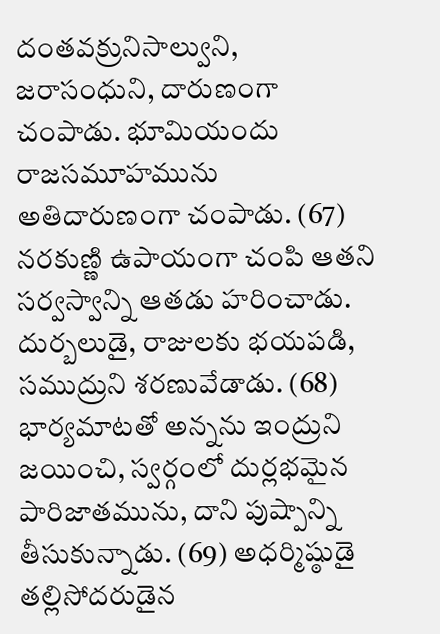దంతవక్రునిసాల్వుని, జరాసంధుని, దారుణంగా చంపాడు. భూమియందు రాజసమూహమును అతిదారుణంగా చంపాడు. (67) నరకుణ్ణి ఉపాయంగా చంపి ఆతని సర్వస్వాన్ని ఆతడు హరించాడు. దుర్బలుడై, రాజులకు భయపడి, సముద్రుని శరణువేడాడు. (68) భార్యమాటతో అన్నను ఇంద్రుని జయించి, స్వర్గంలో దుర్లభమైన పారిజాతమును, దాని పుష్పాన్ని తీసుకున్నాడు. (69) అధర్మిష్ఠుడై తల్లిసోదరుడైన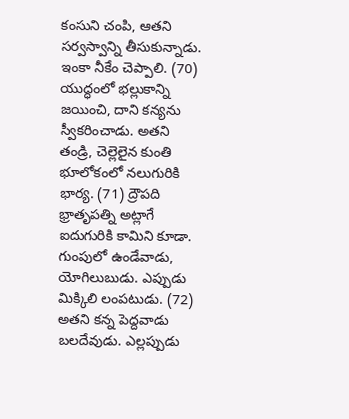కంసుని చంపి, ఆతని సర్వస్వాన్ని తీసుకున్నాడు. ఇంకా నీకేం చెప్పాలి. (70) యుద్ధంలో భల్లుకాన్ని జయించి, దాని కన్యను స్వీకరించాడు. అతని తండ్రి, చెల్లెలైన కుంతి భూలోకంలో నలుగురికి భార్య. (71) ద్రౌపది భ్రాతృపత్ని అట్లాగే ఐదుగురికి కామిని కూడా. గుంపులో ఉండేవాడు, యోగిలుబుడు. ఎప్పుడు మిక్కిలి లంపటుడు. (72) అతని కన్న పెద్దవాడు బలదేవుడు. ఎల్లప్పుడు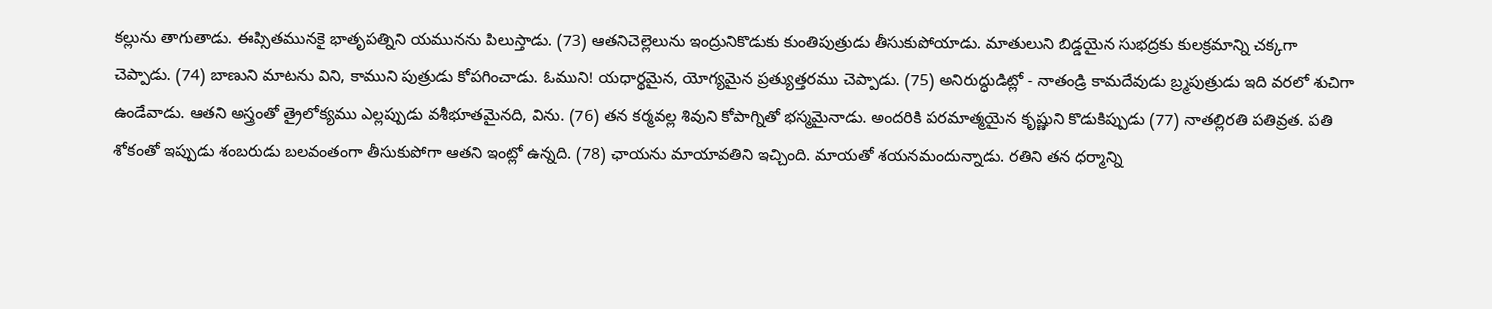కల్లును తాగుతాడు. ఈప్సితమునకై భాతృపత్నిని యమునను పిలుస్తాడు. (73) ఆతనిచెల్లెలును ఇంద్రునికొడుకు కుంతిపుత్రుడు తీసుకుపోయాడు. మాతులుని బిడ్డయైన సుభద్రకు కులక్రమాన్ని చక్కగా చెప్పాడు. (74) బాణుని మాటను విని, కాముని పుత్రుడు కోపగించాడు. ఓముని! యధార్థమైన, యోగ్యమైన ప్రత్యుత్తరము చెప్పాడు. (75) అనిరుద్ధుడిట్లో - నాతండ్రి కామదేవుడు బ్ర్మపుత్రుడు ఇది వరలో శుచిగా ఉండేవాడు. ఆతని అస్త్రంతో త్రైలోక్యము ఎల్లప్పుడు వశీభూతమైనది, విను. (76) తన కర్మవల్ల శివుని కోపాగ్నితో భస్మమైనాడు. అందరికి పరమాత్మయైన కృష్ణుని కొడుకిప్పుడు (77) నాతల్లిరతి పతివ్రత. పతి శోకంతో ఇప్పుడు శంబరుడు బలవంతంగా తీసుకుపోగా ఆతని ఇంట్లో ఉన్నది. (78) ఛాయను మాయావతిని ఇచ్చింది. మాయతో శయనమందున్నాడు. రతిని తన ధర్మాన్ని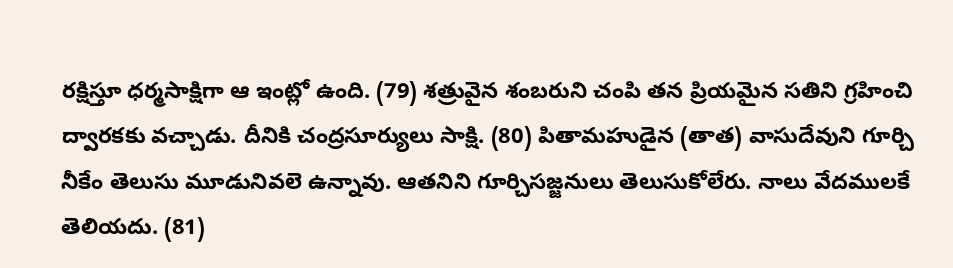రక్షిస్తూ ధర్మసాక్షిగా ఆ ఇంట్లో ఉంది. (79) శత్రువైన శంబరుని చంపి తన ప్రియమైన సతిని గ్రహించి ద్వారకకు వచ్చాడు. దీనికి చంద్రసూర్యులు సాక్షి. (80) పితామహుడైన (తాత) వాసుదేవుని గూర్చి నీకేం తెలుసు మూడునివలె ఉన్నావు. ఆతనిని గూర్చిసజ్జనులు తెలుసుకోలేరు. నాలు వేదములకే తెలియదు. (81)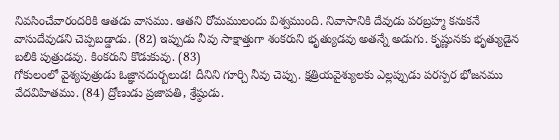నివసించేవారందరికి ఆతడు వాసము. ఆతని రోమములందు విశ్వముంది. నివాసానికి దేవుడు పరబ్రహ్మ కనుకనే వాసుదేవుడని చెప్పబడ్డాడు. (82) ఇప్పుడు నీవు సాక్షాత్తుగా శంకరుని భృత్యుడవు అతన్నే అడుగు. కృష్ణునకు భృత్యుడైన బలికి పుత్రుడవు. కింకరుని కొడుకువు. (83)
గోకులంలో వైశ్యపుత్రుడు ఓజ్ఞానదుర్బలుడ! దీనిని గూర్చి నీవు చెప్పు. క్షత్రియవైశ్యులకు ఎల్లప్పుడు పరస్పర భోజనము వేదవిహితము. (84) ద్రోణుడు ప్రజాపతి, శ్రేష్ఠుడు.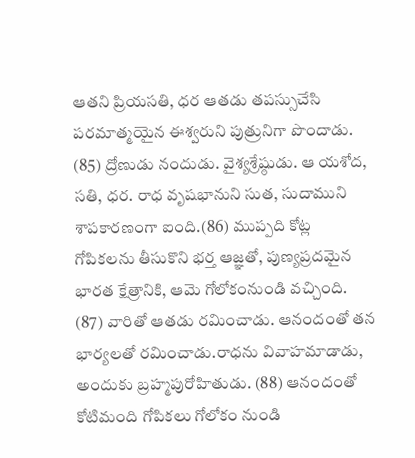ఆతని ప్రియసతి, ధర ఆతడు తపస్సుచేసి పరమాత్మయైన ఈశ్వరుని పుత్రునిగా పొందాడు. (85) ద్రోణుడు నందుడు. వైశ్యశ్రేష్ఠుడు. ఆ యశోద, సతి, ధర. రాధ వృషభానుని సుత, సుదాముని శాపకారణంగా ఐంది.(86) ముప్పది కోట్ల గోపికలను తీసుకొని భర్త ఆజ్ఞతో, పుణ్యప్రదమైన భారత క్షేత్రానికి, ఆమె గోలోకంనుండి వచ్చింది. (87) వారితో ఆతడు రమించాడు. ఆనందంతో తన భార్యలతో రమించాడు.రాధను వివాహమాడాడు, అందుకు బ్రహ్మపురోహితుడు. (88) ఆనందంతో కోటిమంది గోపికలు గోలోకం నుండి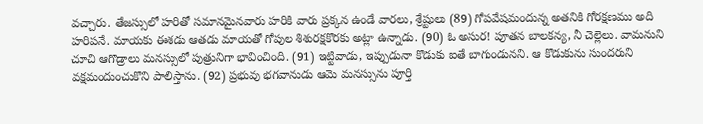వచ్చారు. తేజస్సులో హరితో సమానమైనవారు హరికి వారు ప్రక్కన ఉండే వారలు, శ్రేష్టులు (89) గోపవేషమందున్న అతనికి గోరక్షణము అది హరిపనే. మాయకు ఈశడు ఆతడు మాయతో గోపుల శిశురక్షకొరకు అట్లా ఉన్నాడు. (90) ఓ అసుర! పూతన బాలకన్య, నీ చెల్లెలు. వామనుని చూచి ఆగొడ్రాలు మనస్సులో పుత్రునిగా భావించింది. (91) ఇట్టివాడు, ఇప్పుడునా కొడుకు ఐతే బాగుండునని. ఆ కొడుకును సుందరుని వక్షమందుంచుకొని పాలిస్తాను. (92) ప్రభువు భగవానుడు ఆమె మనస్సును పూర్తి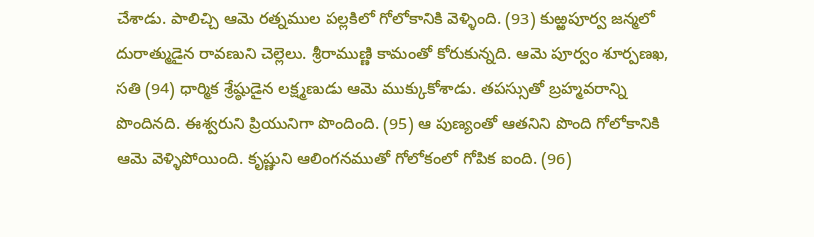చేశాడు. పాలిచ్చి ఆమె రత్నముల పల్లకిలో గోలోకానికి వెళ్ళింది. (93) కుఱ్ఱపూర్వ జన్మలో దురాత్ముడైన రావణుని చెల్లెలు. శ్రీరాముణ్ణి కామంతో కోరుకున్నది. ఆమె పూర్వం శూర్పణఖ, సతి (94) ధార్మిక శ్రేష్ఠుడైన లక్ష్మణుడు ఆమె ముక్కుకోశాడు. తపస్సుతో బ్రహ్మవరాన్ని పొందినది. ఈశ్వరుని ప్రియునిగా పొందింది. (95) ఆ పుణ్యంతో ఆతనిని పొంది గోలోకానికి ఆమె వెళ్ళిపోయింది. కృష్ణుని ఆలింగనముతో గోలోకంలో గోపిక ఐంది. (96)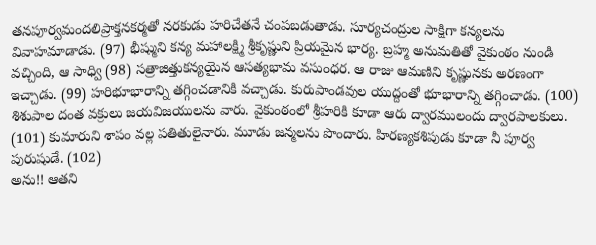తనపూర్వమందలిప్రాక్తనకర్మతో నరకుడు హరిచేతనే చంపబడుతాడు. సూర్యచంద్రుల సాక్షిగా కన్యలను వివాహమాడాడు. (97) భీష్ముని కన్య మహాలక్ష్మి శ్రీకృష్ణుని ప్రియమైన భార్య. బ్రహ్మ అనుమతితో వైకుంఠం నుండి వచ్చింది, ఆ సాధ్వి (98) సత్రాజిత్తుకన్యయైన ఆసత్యభామ వసుంధర. ఆ రాజు ఆమణిని కృష్ణునకు అరణంగా ఇచ్చాడు. (99) హరిభూభారాన్ని తగ్గించడానికి వచ్చాడు. కురుపాండవుల యుద్దంతో భూభారాన్ని తగ్గించాడు. (100) శిశుపాల దంత వక్రులు జయవిజయులను వారు. వైకుంఠంలో శ్రీహరికి కూడా ఆరు ద్వారములందు ద్వారపాలకులు. (101) కుమారుని శాపం వల్ల పతితులైనారు. మూడు జన్మలను పొందారు. హిరణ్యకశిపుడు కూడా నీ పూర్వ పురుషుడే. (102)
అను!! ఆతని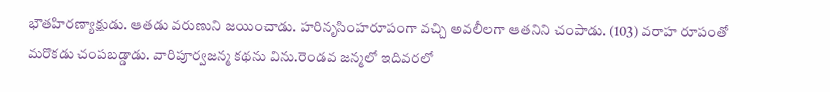భౌతహిరణ్యాక్షుడు. ఆతడు వరుణుని జయించాడు. హరినృసింహరూపంగా వచ్చి అవలీలగా ఆతనిని చంపాడు. (103) వరాహ రూపంతో మరొకడు చంపబడ్డాడు. వారిపూర్వజన్మ కథను విను.రెండవ జన్మలో ఇదివరలో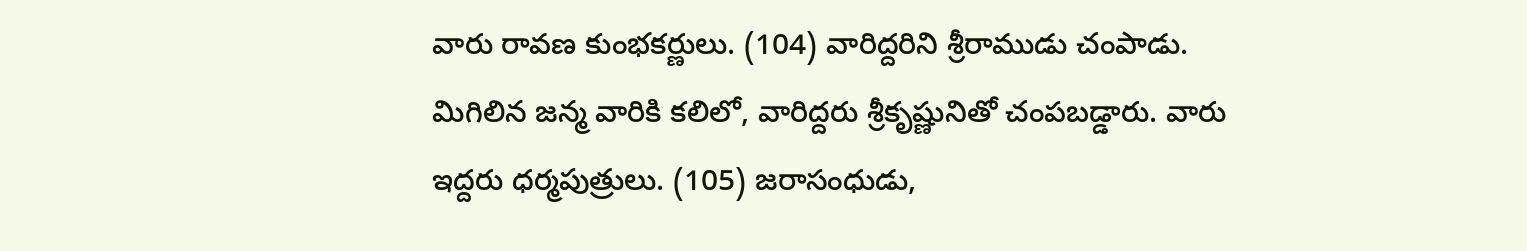వారు రావణ కుంభకర్ణులు. (104) వారిద్దరిని శ్రీరాముడు చంపాడు. మిగిలిన జన్మ వారికి కలిలో, వారిద్దరు శ్రీకృష్ణునితో చంపబడ్డారు. వారు ఇద్దరు ధర్మపుత్రులు. (105) జరాసంధుడు,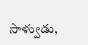సాళ్వుడు,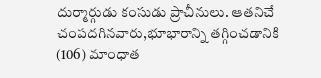దుర్మార్గుడు కంసుడు ప్రాచీనులు. ఆతనిచే చంపదగినవారు,భూభారాన్ని తగ్గించడానికి (106) మాంధాత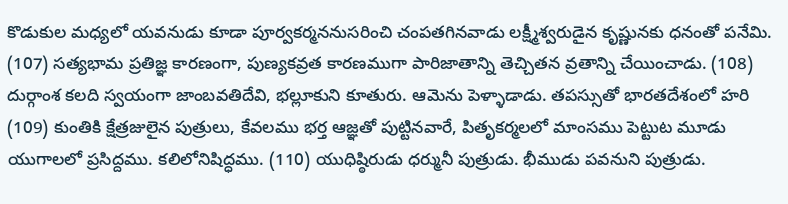కొడుకుల మధ్యలో యవనుడు కూడా పూర్వకర్మననుసరించి చంపతగినవాడు లక్ష్మీశ్వరుడైన కృష్ణునకు ధనంతో పనేమి. (107) సత్యభామ ప్రతిజ్ఞ కారణంగా, పుణ్యకవ్రత కారణముగా పారిజాతాన్ని తెచ్చితన వ్రతాన్ని చేయించాడు. (108) దుర్గాంశ కలది స్వయంగా జాంబవతిదేవి, భల్లూకుని కూతురు. ఆమెను పెళ్ళాడాడు. తపస్సుతో భారతదేశంలో హరి (109) కుంతికి క్షేత్రజులైన పుత్రులు, కేవలము భర్త ఆజ్ఞతో పుట్టినవారే, పితృకర్మలలో మాంసము పెట్టుట మూడు యుగాలలో ప్రసిద్దము. కలిలోనిషిద్ధము. (110) యుధిష్ఠిరుడు ధర్మునీ పుత్రుడు. భీముడు పవనుని పుత్రుడు.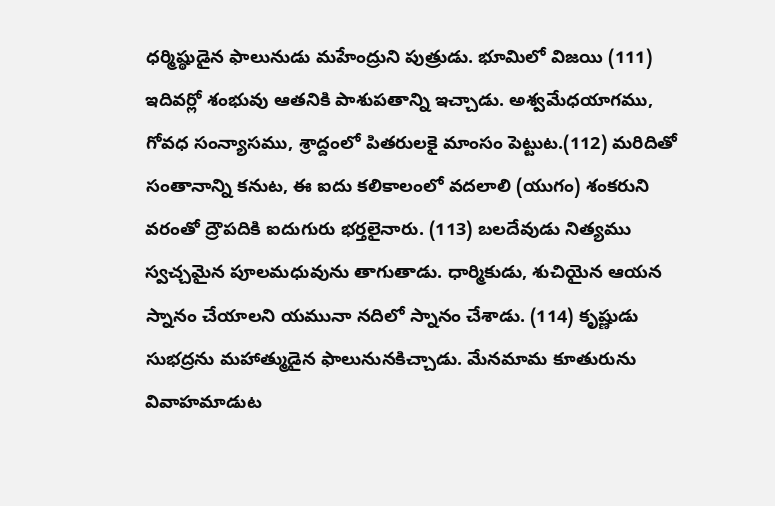ధర్మిష్ఠుడైన ఫాలునుడు మహేంద్రుని పుత్రుడు. భూమిలో విజయి (111) ఇదివర్లో శంభువు ఆతనికి పాశుపతాన్ని ఇచ్చాడు. అశ్వమేధయాగము, గోవధ సంన్యాసము, శ్రాద్దంలో పితరులకై మాంసం పెట్టుట.(112) మరిదితో సంతానాన్ని కనుట, ఈ ఐదు కలికాలంలో వదలాలి (యుగం) శంకరుని వరంతో ద్రౌపదికి ఐదుగురు భర్తలైనారు. (113) బలదేవుడు నిత్యము స్వచ్చమైన పూలమధువును తాగుతాడు. ధార్మికుడు, శుచియైన ఆయన స్నానం చేయాలని యమునా నదిలో స్నానం చేశాడు. (114) కృష్ణుడు సుభద్రను మహాత్ముడైన ఫాలునునకిచ్చాడు. మేనమామ కూతురును వివాహమాడుట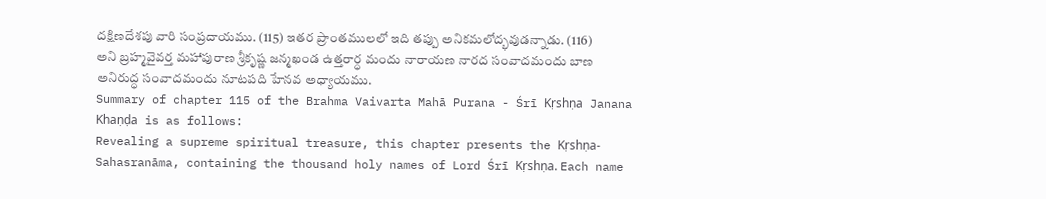దక్షిణదేశపు వారి సంప్రదాయము. (115) ఇతర ప్రాంతములలో ఇది తప్పు అనికమలోద్భవుడన్నాడు. (116)
అని బ్రహ్మవైవర్త మహాపురాణ శ్రీకృష్ణ జన్మఖండ ఉత్తరార్ధ మందు నారాయణ నారద సంవాదమందు బాణ అనిరుద్ధ సంవాదమందు నూటపది హేనవ అధ్యాయము.
Summary of chapter 115 of the Brahma Vaivarta Mahā Purana - Śrī Kṛshṇa Janana Khaṇḍa is as follows:
Revealing a supreme spiritual treasure, this chapter presents the Kṛshṇa-Sahasranāma, containing the thousand holy names of Lord Śrī Kṛshṇa. Each name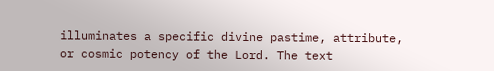illuminates a specific divine pastime, attribute, or cosmic potency of the Lord. The text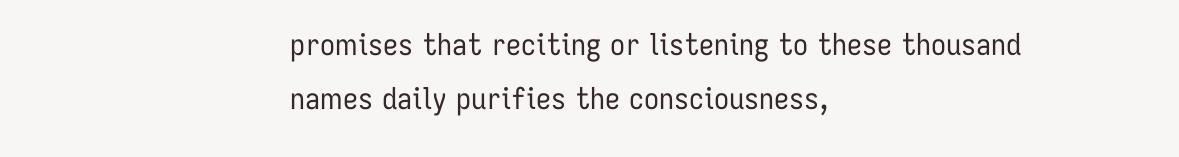promises that reciting or listening to these thousand names daily purifies the consciousness,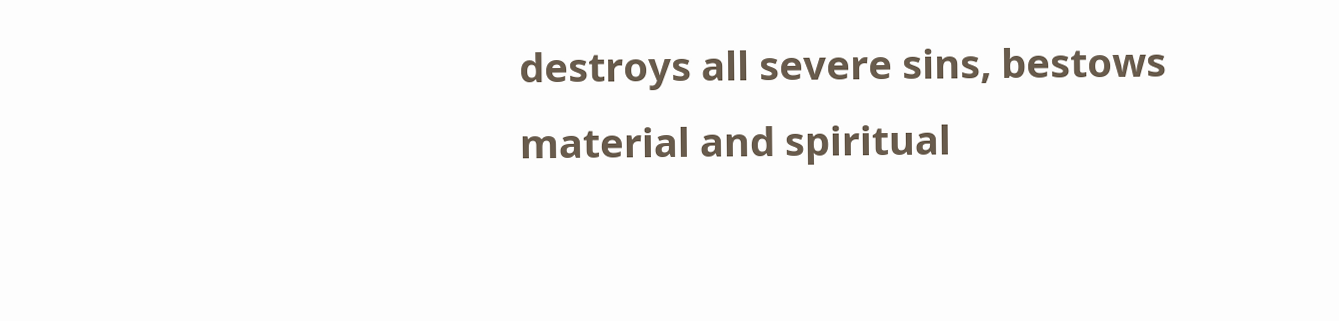destroys all severe sins, bestows material and spiritual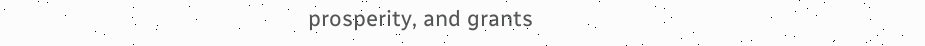prosperity, and grants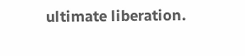ultimate liberation.